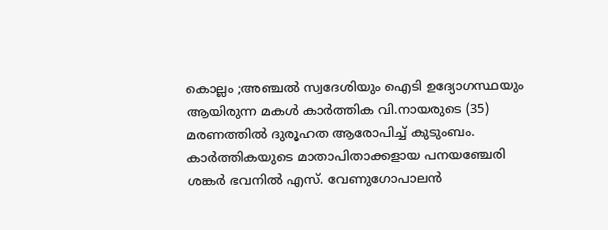കൊല്ലം ;അഞ്ചൽ സ്വദേശിയും ഐടി ഉദ്യോഗസ്ഥയും ആയിരുന്ന മകൾ കാർത്തിക വി.നായരുടെ (35) മരണത്തിൽ ദുരൂഹത ആരോപിച്ച് കുടുംബം.
കാർത്തികയുടെ മാതാപിതാക്കളായ പനയഞ്ചേരി ശങ്കർ ഭവനിൽ എസ്. വേണുഗോപാലൻ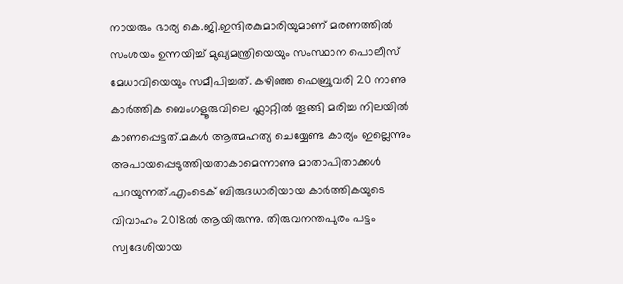നായരും ഭാര്യ കെ.ജി.ഇന്ദിരകുമാരിയുമാണ് മരണത്തിൽ സംശയം ഉന്നയിച്ച് മുഖ്യമന്ത്രിയെയും സംസ്ഥാന പൊലീസ് മേധാവിയെയും സമീപിച്ചത്. കഴിഞ്ഞ ഫെബ്രുവരി 20 നാണു കാർത്തിക ബെംഗളൂരുവിലെ ഫ്ലാറ്റിൽ തൂങ്ങി മരിച്ച നിലയിൽ കാണപ്പെട്ടത്.മകൾ ആത്മഹത്യ ചെയ്യേണ്ട കാര്യം ഇല്ലെന്നും അപായപ്പെടുത്തിയതാകാമെന്നാണു മാതാപിതാക്കൾ പറയുന്നത്.എംടെക് ബിരുദധാരിയായ കാർത്തികയുടെ വിവാഹം 2018ൽ ആയിരുന്നു. തിരുവനന്തപുരം പട്ടം സ്വദേശിയായ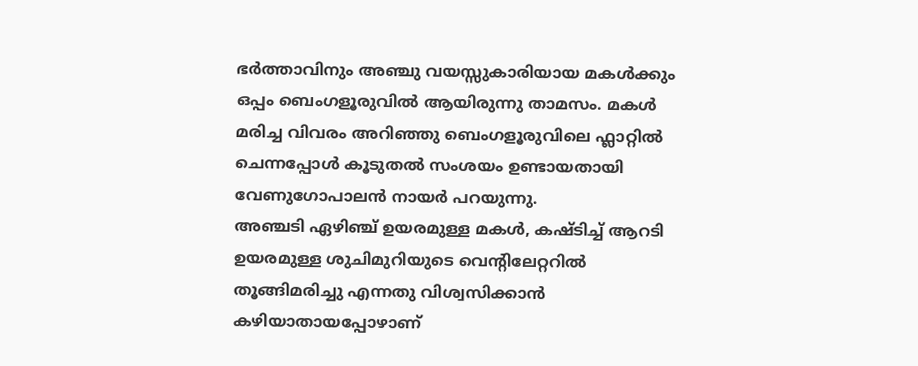ഭർത്താവിനും അഞ്ചു വയസ്സുകാരിയായ മകൾക്കും ഒപ്പം ബെംഗളൂരുവിൽ ആയിരുന്നു താമസം. മകൾ മരിച്ച വിവരം അറിഞ്ഞു ബെംഗളൂരുവിലെ ഫ്ലാറ്റിൽ ചെന്നപ്പോൾ കൂടുതൽ സംശയം ഉണ്ടായതായി വേണുഗോപാലൻ നായർ പറയുന്നു.
അഞ്ചടി ഏഴിഞ്ച് ഉയരമുള്ള മകൾ, കഷ്ടിച്ച് ആറടി ഉയരമുള്ള ശുചിമുറിയുടെ വെന്റിലേറ്ററിൽ തൂങ്ങിമരിച്ചു എന്നതു വിശ്വസിക്കാൻ കഴിയാതായപ്പോഴാണ്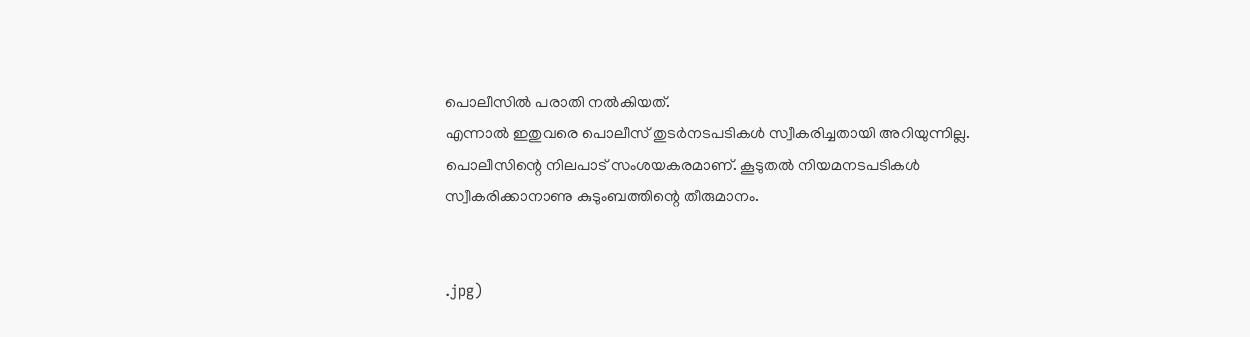പൊലീസിൽ പരാതി നൽകിയത്.
എന്നാൽ ഇതുവരെ പൊലീസ് തുടർനടപടികൾ സ്വീകരിച്ചതായി അറിയുന്നില്ല. പൊലീസിന്റെ നിലപാട് സംശയകരമാണ്. കൂടുതൽ നിയമനടപടികൾ സ്വീകരിക്കാനാണു കുടുംബത്തിന്റെ തീരുമാനം.


.jpg)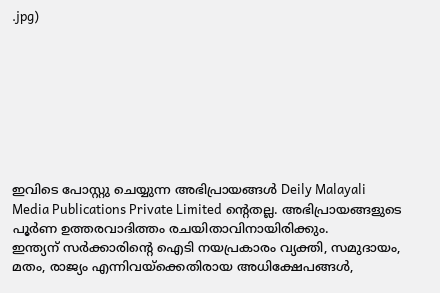.jpg)








ഇവിടെ പോസ്റ്റു ചെയ്യുന്ന അഭിപ്രായങ്ങൾ Deily Malayali Media Publications Private Limited ന്റെതല്ല. അഭിപ്രായങ്ങളുടെ പൂർണ ഉത്തരവാദിത്തം രചയിതാവിനായിരിക്കും.
ഇന്ത്യന് സർക്കാരിന്റെ ഐടി നയപ്രകാരം വ്യക്തി, സമുദായം, മതം, രാജ്യം എന്നിവയ്ക്കെതിരായ അധിക്ഷേപങ്ങൾ,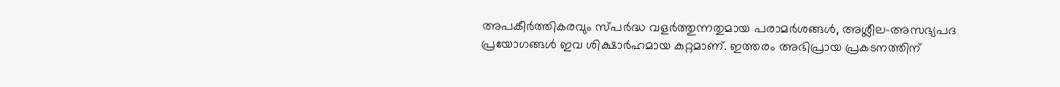അപകീർത്തികരവും സ്പർദ്ധ വളർത്തുന്നതുമായ പരാമർശങ്ങൾ, അശ്ലീല-അസഭ്യപദ പ്രയോഗങ്ങൾ ഇവ ശിക്ഷാർഹമായ കുറ്റമാണ്. ഇത്തരം അഭിപ്രായ പ്രകടനത്തിന്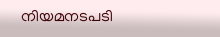നിയമനടപടി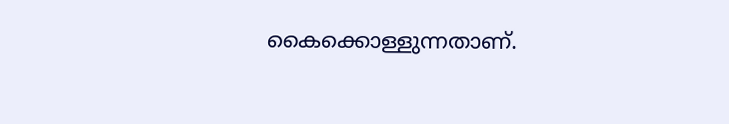കൈക്കൊള്ളുന്നതാണ്.